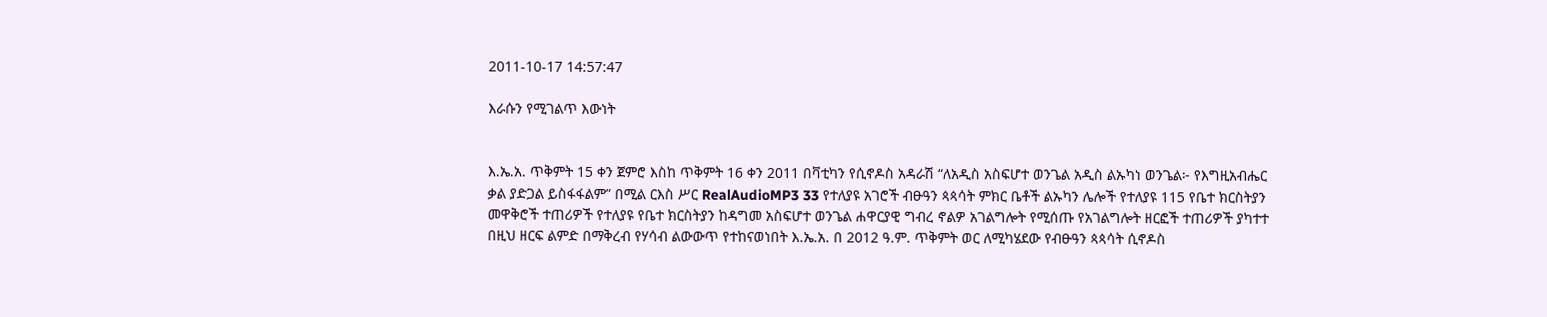2011-10-17 14:57:47

እራሱን የሚገልጥ እውነት


እ.ኤ.አ. ጥቅምት 15 ቀን ጀምሮ እስከ ጥቅምት 16 ቀን 2011 በቫቲካን የሲኖዶስ አዳራሽ “ለአዲስ አስፍሆተ ወንጌል አዲስ ልኡካነ ወንጌል፦ የእግዚአብሔር ቃል ያድጋል ይስፋፋልም” በሚል ርእስ ሥር RealAudioMP3 33 የተለያዩ አገሮች ብፁዓን ጳጳሳት ምክር ቤቶች ልኡካን ሌሎች የተለያዩ 115 የቤተ ክርስትያን መዋቅሮች ተጠሪዎች የተለያዩ የቤተ ክርስትያን ከዳግመ አስፍሆተ ወንጌል ሐዋርያዊ ግብረ ኖልዎ አገልግሎት የሚሰጡ የአገልግሎት ዘርፎች ተጠሪዎች ያካተተ በዚህ ዘርፍ ልምድ በማቅረብ የሃሳብ ልውውጥ የተከናወነበት እ.ኤ.አ. በ 2012 ዓ.ም. ጥቅምት ወር ለሚካሄደው የብፁዓን ጳጳሳት ሲኖዶስ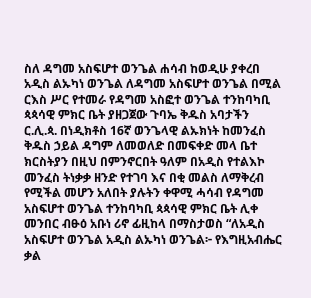ስለ ዳግመ አስፍሆተ ወንጌል ሐሳብ ከወዲሁ ያቀረበ አዲስ ልኡካነ ወንጌል ለዳግመ አስፍሆተ ወንጌል በሚል ርእስ ሥር የተመራ የዳግመ አስፎተ ወንጌል ተንከባካቢ ጳጳሳዊ ምክር ቤት ያዘጋጀው ጉባኤ ቅዱስ አባታችን ር.ሊ.ጳ. በነዲክቶስ 16ኛ ወንጌላዊ ልኡክነት ከመንፈስ ቅዱስ ኃይል ዳግም ለመወለድ በመፍቀድ መላ ቤተ ክርስትያን በዚህ በምንኖርበት ዓለም በአዲስ የተልእኮ መንፈስ ትነቃቃ ዘንድ የተገባ እና በቂ መልስ ለማቅረብ የሚችል መሆን አለበት ያሉትን ቀዋሚ ሓሳብ የዳግመ አስፍሆተ ወንጌል ተንከባካቢ ጳጳሳዊ ምክር ቤት ሊቀ መንበር ብፁዕ አቡነ ሪኖ ፊዚከላ በማስታወስ “ለአዲስ አስፍሆተ ወንጌል አዲስ ልኡካነ ወንጌል፦ የእግዚአብሔር ቃል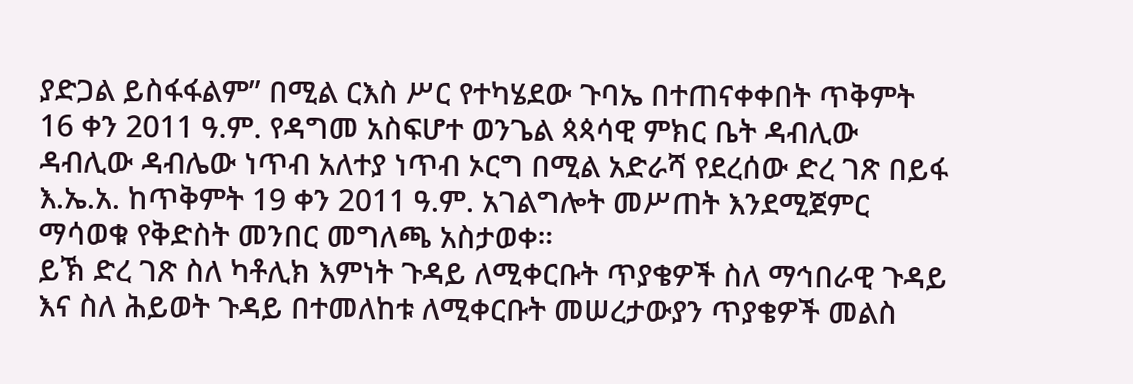ያድጋል ይስፋፋልም” በሚል ርእስ ሥር የተካሄደው ጉባኤ በተጠናቀቀበት ጥቅምት 16 ቀን 2011 ዓ.ም. የዳግመ አስፍሆተ ወንጌል ጳጳሳዊ ምክር ቤት ዳብሊው ዳብሊው ዳብሌው ነጥብ አለተያ ነጥብ ኦርግ በሚል አድራሻ የደረሰው ድረ ገጽ በይፋ እ.ኤ.አ. ከጥቅምት 19 ቀን 2011 ዓ.ም. አገልግሎት መሥጠት እንደሚጀምር ማሳወቁ የቅድስት መንበር መግለጫ አስታወቀ።
ይኽ ድረ ገጽ ስለ ካቶሊክ እምነት ጉዳይ ለሚቀርቡት ጥያቄዎች ስለ ማኅበራዊ ጉዳይ እና ስለ ሕይወት ጉዳይ በተመለከቱ ለሚቀርቡት መሠረታውያን ጥያቄዎች መልስ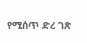የሚሰጥ ድረ ገጽ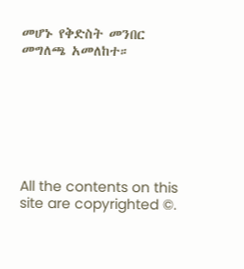መሆኑ የቅድስት መንበር መግለጫ አመለከተ።







All the contents on this site are copyrighted ©.